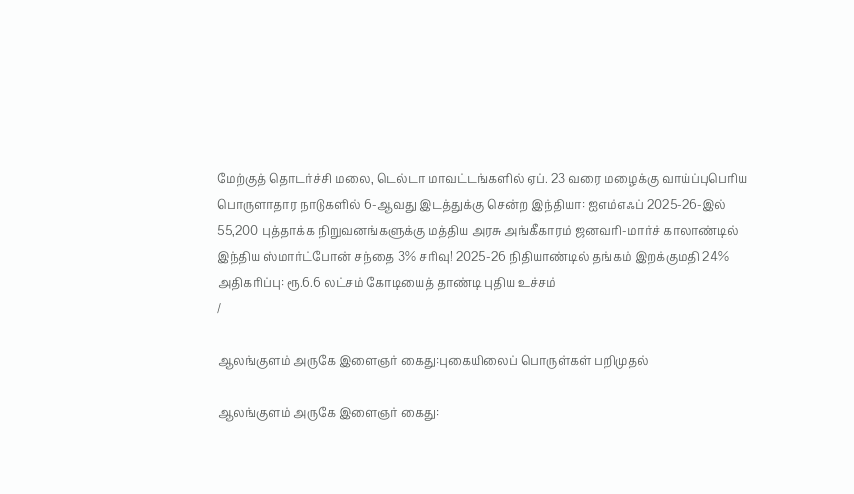மேற்குத் தொடர்ச்சி மலை, டெல்டா மாவட்டங்களில் ஏப். 23 வரை மழைக்கு வாய்ப்புபெரிய பொருளாதார நாடுகளில் 6-ஆவது இடத்துக்கு சென்ற இந்தியா: ஐஎம்எஃப் 2025-26-இல் 55,200 புத்தாக்க நிறுவனங்களுக்கு மத்திய அரசு அங்கீகாரம் ஜனவரி-மார்ச் காலாண்டில் இந்திய ஸ்மார்ட்போன் சந்தை 3% சரிவு! 2025-26 நிதியாண்டில் தங்கம் இறக்குமதி 24% அதிகரிப்பு: ரூ.6.6 லட்சம் கோடியைத் தாண்டி புதிய உச்சம்
/

ஆலங்குளம் அருகே இளைஞர் கைது:புகையிலைப் பொருள்கள் பறிமுதல்

ஆலங்குளம் அருகே இளைஞர் கைது: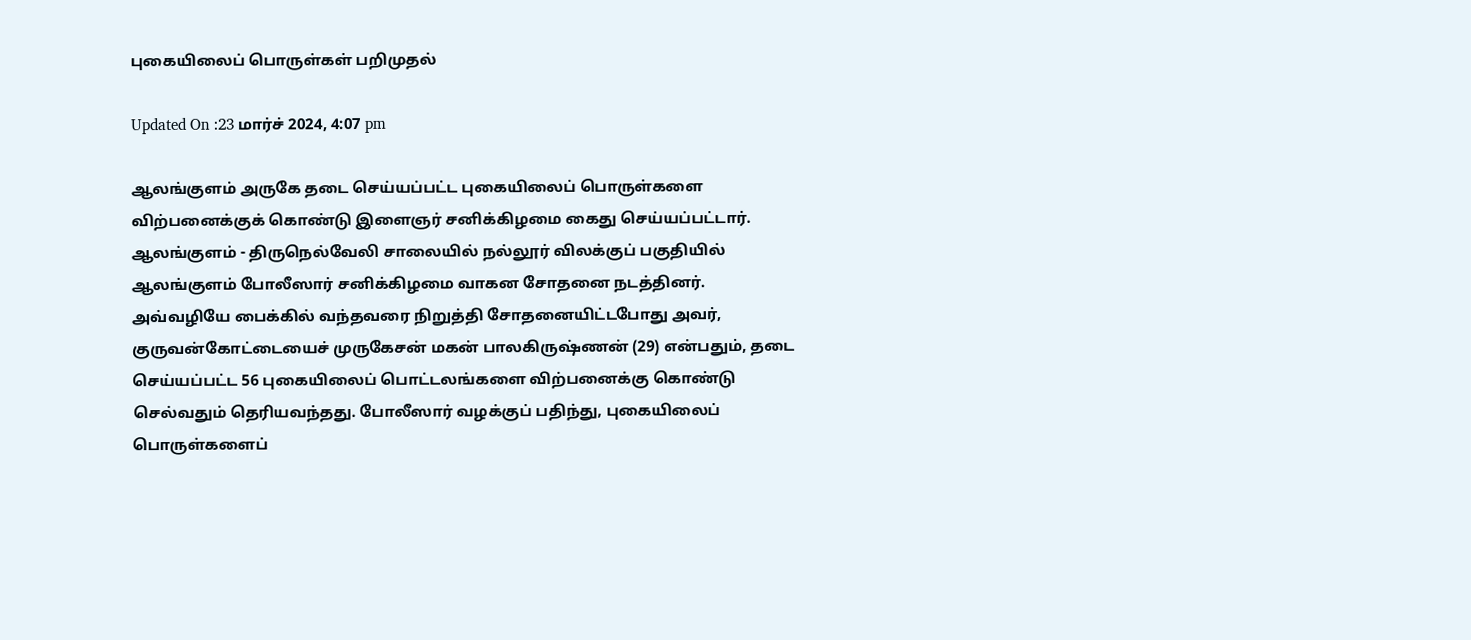புகையிலைப் பொருள்கள் பறிமுதல்

Updated On :23 மார்ச் 2024, 4:07 pm

ஆலங்குளம் அருகே தடை செய்யப்பட்ட புகையிலைப் பொருள்களை விற்பனைக்குக் கொண்டு இளைஞர் சனிக்கிழமை கைது செய்யப்பட்டார். ஆலங்குளம் - திருநெல்வேலி சாலையில் நல்லூர் விலக்குப் பகுதியில் ஆலங்குளம் போலீஸார் சனிக்கிழமை வாகன சோதனை நடத்தினர். அவ்வழியே பைக்கில் வந்தவரை நிறுத்தி சோதனையிட்டபோது அவர், குருவன்கோட்டையைச் முருகேசன் மகன் பாலகிருஷ்ணன் (29) என்பதும், தடை செய்யப்பட்ட 56 புகையிலைப் பொட்டலங்களை விற்பனைக்கு கொண்டு செல்வதும் தெரியவந்தது. போலீஸார் வழக்குப் பதிந்து, புகையிலைப் பொருள்களைப்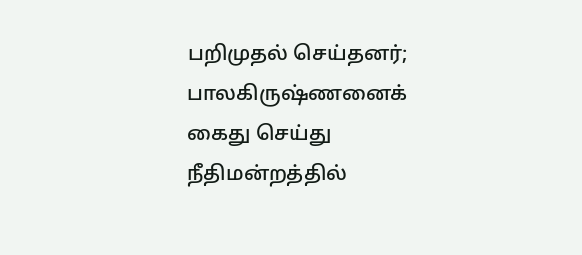பறிமுதல் செய்தனர்; பாலகிருஷ்ணனைக் கைது செய்து நீதிமன்றத்தில்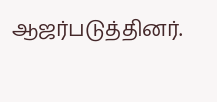ஆஜர்படுத்தினர்.